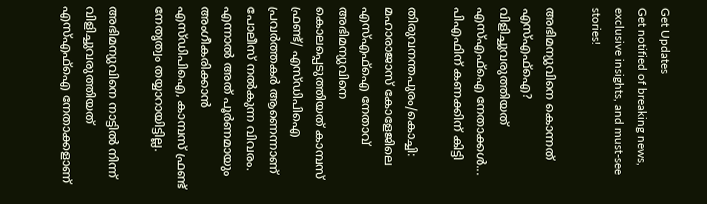Get Updates
Get notified of breaking news, exclusive insights, and must-see stories!

അഭിമന്യുവിനെ കൊന്നത് എസ്എഫ്‌ഐ? വിളിച്ചുവരുത്തിയത് എസ്എഫ്‌ഐ നേതാക്കള്‍... പിഎഫിന് കണക്കിന് കിട്ടി

തിരുവനന്തപുരം/കൊച്ചി: മഹാരാജാസ് കോളേജിലെ എസ്എഫ്‌ഐ നേതാവ് അഭിമന്യുവിനെ കൊലപ്പെടുത്തിയത് കാമ്പസ് ഫ്രണ്ട്/ എസ്ഡിപിഐ പ്രവര്‍ത്തകര്‍ ആണെന്നാണ് പോലീസ് നല്‍കുന്ന വിവരം. എന്നാല്‍ അത് പൂര്‍ണമായും അംഗീകരിക്കാന്‍ എസ്ഡിപിഐ, കാമ്പസ് ഫ്രണ്ട് നേതൃത്വം തയ്യാറായിട്ടില്ല.

അഭിമന്യുവിനെ നാട്ടില്‍ നിന്ന് വിളിച്ചുവരുത്തിയത് എസ്എഫ്‌ഐ നേതാക്കളാണ്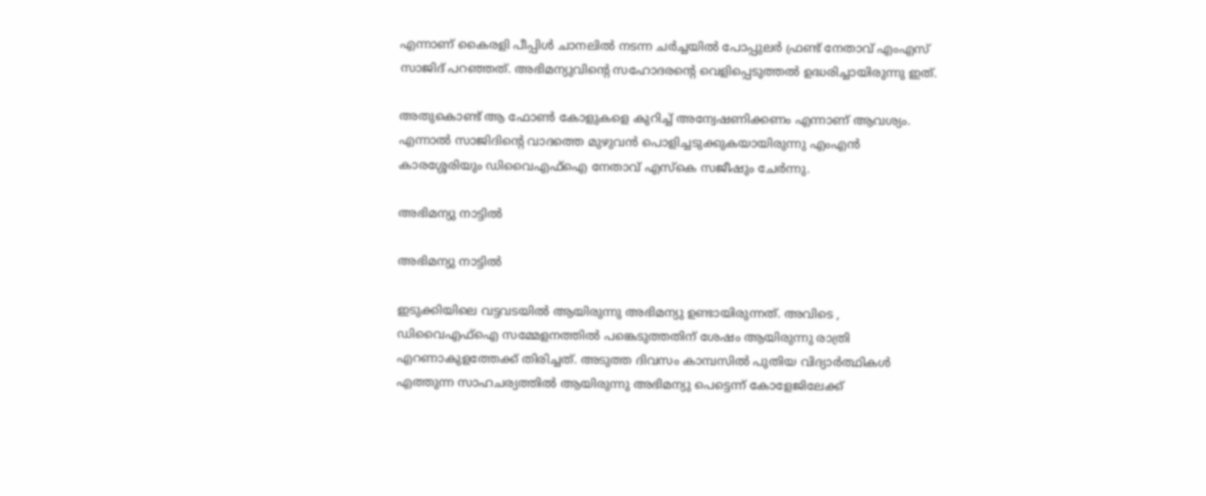എന്നാണ് കൈരളി പീപ്പിള്‍ ചാനലില്‍ നടന്ന ചര്‍ച്ചയില്‍ പോപ്പുലര്‍ ഫ്രണ്ട് നേതാവ് എംഎസ് സാജിദ് പറഞ്ഞത്. അഭിമന്യുവിന്റെ സഹോദരന്റെ വെളിപ്പെടുത്തല്‍ ഉദ്ധരിച്ചായിരുന്നു ഇത്.

അതുകൊണ്ട് ആ ഫോണ്‍ കോളുകളെ കുറിച്ച് അന്വേഷണിക്കണം എന്നാണ് ആവശ്യം. എന്നാല്‍ സാജിദിന്റെ വാദത്തെ മുഴുവന്‍ പൊളിച്ചടുക്കുകയായിരുന്നു എംഎന്‍ കാരശ്ശേരിയും ഡിവൈഎഫ്‌ഐ നേതാവ് എസ്‌കെ സജീഷും ചേര്‍ന്നു.

അഭിമന്യു നാട്ടില്‍

അഭിമന്യു നാട്ടില്‍

ഇടുക്കിയിലെ വട്ടവടയില്‍ ആയിരുന്നു അഭിമന്യു ഉണ്ടായിരുന്നത്. അവിടെ , ഡിവൈഎഫ്‌ഐ സമ്മേളനത്തില്‍ പങ്കെടുത്തതിന് ശേഷം ആയിരുന്നു രാത്രി എറണാകുളത്തേക്ക് തിരിച്ചത്. അടുത്ത ദിവസം കാമ്പസില്‍ പുതിയ വിദ്യാര്‍ത്ഥികള്‍ എത്തുന്ന സാഹചര്യത്തില്‍ ആയിരുന്നു അഭിമന്യു പെട്ടെന്ന് കോളേജിലേക്ക്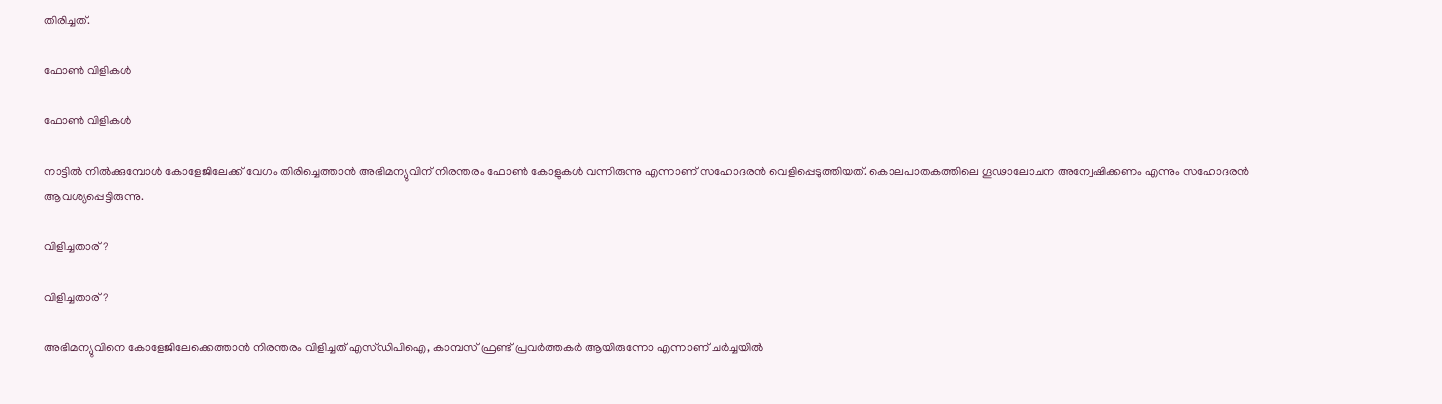തിരിച്ചത്.

ഫോണ്‍ വിളികള്‍

ഫോണ്‍ വിളികള്‍

നാട്ടില്‍ നില്‍ക്കുമ്പോള്‍ കോളേജിലേക്ക് വേഗം തിരിച്ചെത്താന്‍ അഭിമന്യുവിന് നിരന്തരം ഫോണ്‍ കോളുകള്‍ വന്നിരുന്നു എന്നാണ് സഹോദരന്‍ വെളിപ്പെടുത്തിയത്. കൊലപാതകത്തിലെ ഗൂഢാലോചന അന്വേഷിക്കണം എന്നും സഹോദരന്‍ ആവശ്യപ്പെട്ടിരുന്നു.

വിളിച്ചതാര്?

വിളിച്ചതാര്?

അഭിമന്യുവിനെ കോളേജിലേക്കെത്താന്‍ നിരന്തരം വിളിച്ചത് എസ്ഡിപിഐ, കാമ്പസ് ഫ്രണ്ട് പ്രവര്‍ത്തകര്‍ ആയിരുന്നോ എന്നാണ് ചര്‍ച്ചയില്‍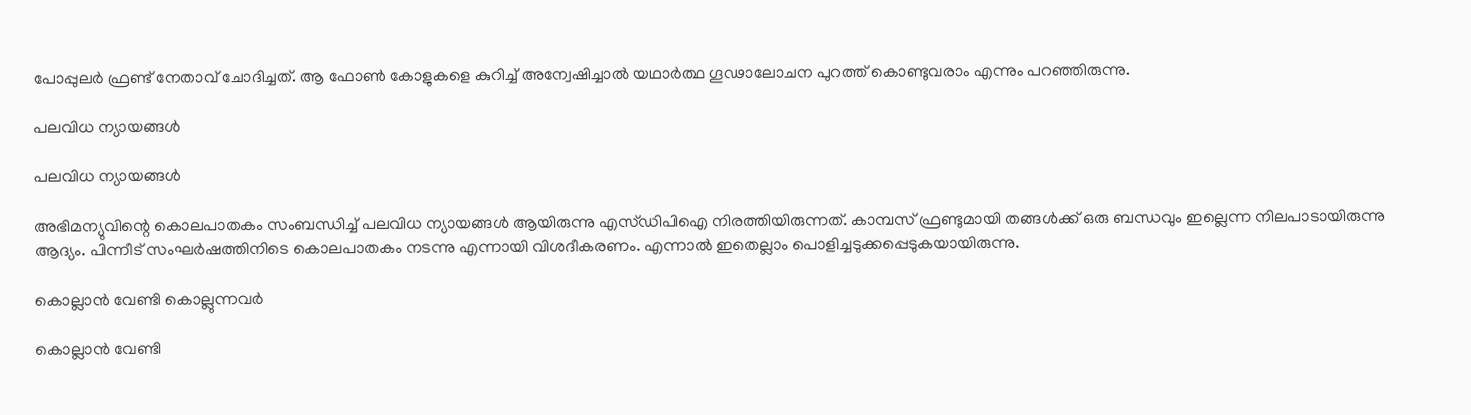പോപ്പുലര്‍ ഫ്രണ്ട് നേതാവ് ചോദിച്ചത്. ആ ഫോണ്‍ കോളുകളെ കുറിച്ച് അന്വേഷിച്ചാല്‍ യഥാര്‍ത്ഥ ഗൂഢാലോചന പുറത്ത് കൊണ്ടുവരാം എന്നും പറഞ്ഞിരുന്നു.

പലവിധ ന്യായങ്ങള്‍

പലവിധ ന്യായങ്ങള്‍

അഭിമന്യുവിന്റെ കൊലപാതകം സംബന്ധിച്ച് പലവിധ ന്യായങ്ങള്‍ ആയിരുന്നു എസ്ഡിപിഐ നിരത്തിയിരുന്നത്. കാമ്പസ് ഫ്രണ്ടുമായി തങ്ങള്‍ക്ക് ഒരു ബന്ധവും ഇല്ലെന്ന നിലപാടായിരുന്നു ആദ്യം. പിന്നീട് സംഘര്‍ഷത്തിനിടെ കൊലപാതകം നടന്നു എന്നായി വിശദീകരണം. എന്നാല്‍ ഇതെല്ലാം പൊളിച്ചടുക്കപ്പെടുകയായിരുന്നു.

കൊല്ലാന്‍ വേണ്ടി കൊല്ലുന്നവര്‍

കൊല്ലാന്‍ വേണ്ടി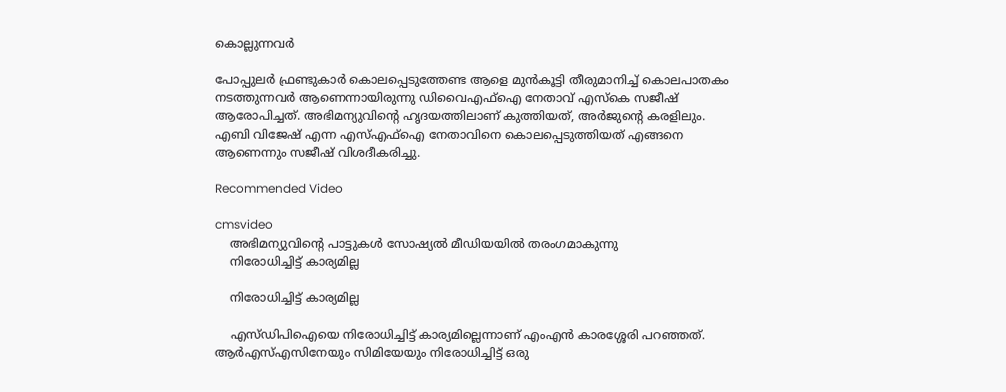കൊല്ലുന്നവര്‍

പോപ്പുലര്‍ ഫ്രണ്ടുകാര്‍ കൊലപ്പെടുത്തേണ്ട ആളെ മുന്‍കൂട്ടി തീരുമാനിച്ച് കൊലപാതകം നടത്തുന്നവര്‍ ആണെന്നായിരുന്നു ഡിവൈഎഫ്‌ഐ നേതാവ് എസ്‌കെ സജീഷ് ആരോപിച്ചത്. അഭിമന്യുവിന്റെ ഹൃദയത്തിലാണ് കുത്തിയത്, അര്‍ജുന്റെ കരളിലും. എബി വിജേഷ് എന്ന എസ്എഫ്‌ഐ നേതാവിനെ കൊലപ്പെടുത്തിയത് എങ്ങനെ ആണെന്നും സജീഷ് വിശദീകരിച്ചു.

Recommended Video

cmsvideo
    അഭിമന്യുവിന്റെ പാട്ടുകൾ സോഷ്യൽ മീഡിയയിൽ തരംഗമാകുന്നു
    നിരോധിച്ചിട്ട് കാര്യമില്ല

    നിരോധിച്ചിട്ട് കാര്യമില്ല

    എസ്ഡിപിഐയെ നിരോധിച്ചിട്ട് കാര്യമില്ലെന്നാണ് എംഎന്‍ കാരശ്ശേരി പറഞ്ഞത്. ആര്‍എസ്എസിനേയും സിമിയേയും നിരോധിച്ചിട്ട് ഒരു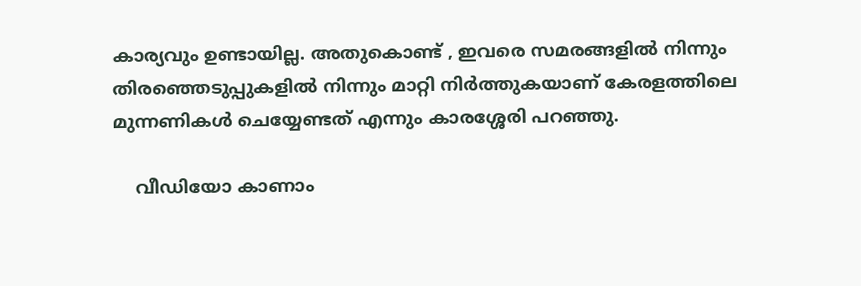കാര്യവും ഉണ്ടായില്ല. അതുകൊണ്ട് , ഇവരെ സമരങ്ങളില്‍ നിന്നും തിരഞ്ഞെടുപ്പുകളില്‍ നിന്നും മാറ്റി നിര്‍ത്തുകയാണ് കേരളത്തിലെ മുന്നണികള്‍ ചെയ്യേണ്ടത് എന്നും കാരശ്ശേരി പറഞ്ഞു.

    വീഡിയോ കാണാം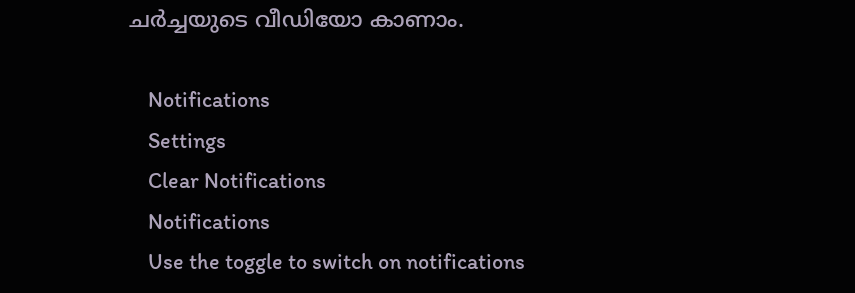ചര്‍ച്ചയുടെ വീഡിയോ കാണാം.

    Notifications
    Settings
    Clear Notifications
    Notifications
    Use the toggle to switch on notifications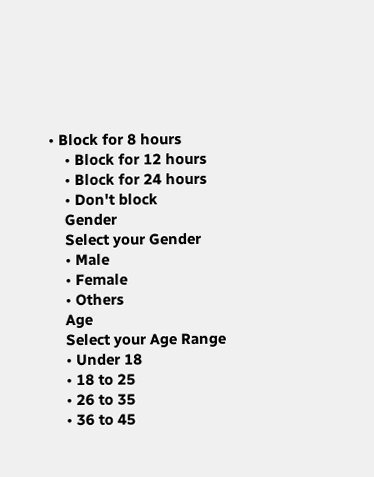• Block for 8 hours
    • Block for 12 hours
    • Block for 24 hours
    • Don't block
    Gender
    Select your Gender
    • Male
    • Female
    • Others
    Age
    Select your Age Range
    • Under 18
    • 18 to 25
    • 26 to 35
    • 36 to 45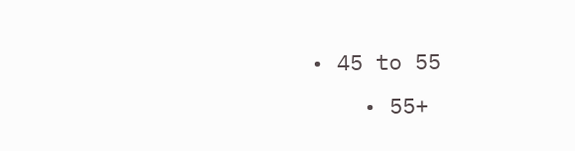• 45 to 55
    • 55+